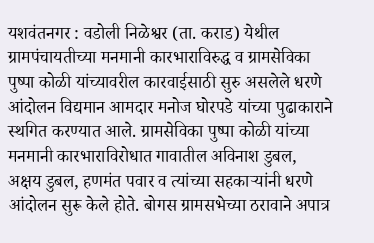यशवंतनगर : वडोली निळेश्वर (ता. कराड) येथील ग्रामपंचायतीच्या मनमानी कारभाराविरुद्ध व ग्रामसेविका पुष्पा कोळी यांच्यावरील कारवाईसाठी सुरु असलेले धरणे आंदोलन विद्यमान आमदार मनोज घोरपडे यांच्या पुढाकाराने स्थगित करण्यात आले. ग्रामसेविका पुष्पा कोळी यांच्या मनमानी कारभाराविरोधात गावातील अविनाश डुबल, अक्षय डुबल, हणमंत पवार व त्यांच्या सहकाऱ्यांनी धरणे आंदोलन सुरू केले होते. बोगस ग्रामसभेच्या ठरावाने अपात्र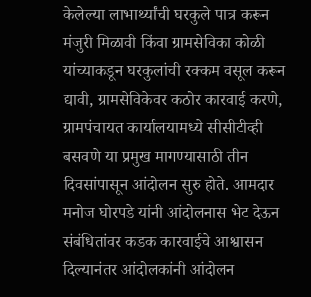केलेल्या लाभार्थ्यांची घरकुले पात्र करून मंजुरी मिळावी किंवा ग्रामसेविका कोळी यांच्याकडून घरकुलांची रक्कम वसूल करून द्यावी, ग्रामसेविकेवर कठोर कारवाई करणे, ग्रामपंचायत कार्यालयामध्ये सीसीटीव्ही बसवणे या प्रमुख मागण्यासाठी तीन दिवसांपासून आंदोलन सुरु होते. आमदार मनोज घोरपडे यांनी आंदोलनास भेट देऊन संबंधितांवर कडक कारवाईचे आश्वासन दिल्यानंतर आंदोलकांनी आंदोलन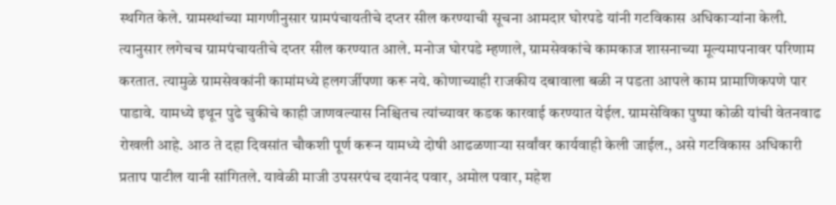स्थगित केले. ग्रामस्थांच्या मागणीनुसार ग्रामपंचायतीचे दप्तर सील करण्याची सूचना आमदार घोरपडे यांनी गटविकास अधिकाऱ्यांना केली. त्यानुसार लगेचच ग्रामपंचायतीचे दप्तर सील करण्यात आले. मनोज घोरपडे म्हणाले, ग्रामसेवकांचे कामकाज शासनाच्या मूल्यमापनावर परिणाम करतात. त्यामुळे ग्रामसेवकांनी कामांमध्ये हलगर्जीपणा करू नये. कोणाच्याही राजकीय दबावाला बळी न पडता आपले काम प्रामाणिकपणे पार पाडावे. यामध्ये इथून पुढे चुकीचे काही जाणवल्यास निश्चितच त्यांच्यावर कडक कारवाई करण्यात येईल. ग्रामसेविका पुष्पा कोळी यांची वेतनवाढ रोखली आहे. आठ ते दहा दिवसांत चौकशी पूर्ण करून यामध्ये दोषी आढळणाऱ्या सर्वांवर कार्यवाही केली जाईल., असे गटविकास अधिकारी प्रताप पाटील यानी सांगितले. यावेळी माजी उपसरपंच दयानंद पवार, अमोल पवार, महेश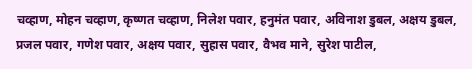चव्हाण, मोहन चव्हाण, कृष्णत चव्हाण, निलेश पवार, हनुमंत पवार, अविनाश डुबल, अक्षय डुबल, प्रजल पवार, गणेश पवार, अक्षय पवार, सुहास पवार, वैभव माने, सुरेश पाटील,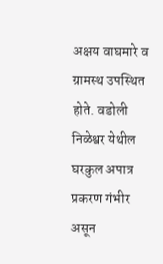अक्षय वाघमारे व ग्रामस्थ उपस्थित होते. वडोली निळेश्वर येथील घरकुल अपात्र प्रकरण गंभीर असून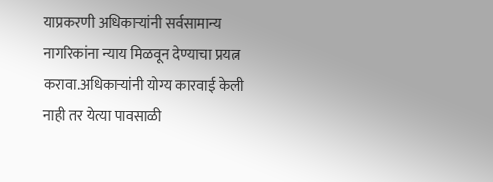याप्रकरणी अधिकाऱ्यांनी सर्वसामान्य नागरिकांना न्याय मिळवून देण्याचा प्रयत्न करावा.अधिकाऱ्यांनी योग्य कारवाई केली नाही तर येत्या पावसाळी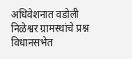अधिवेशनात वडोली निळेश्वर ग्रामस्थांचे प्रश्न विधानसभेत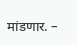मांडणार. –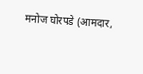मनोज घोरपडे (आमदार,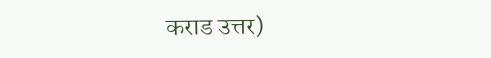कराड उत्तर)